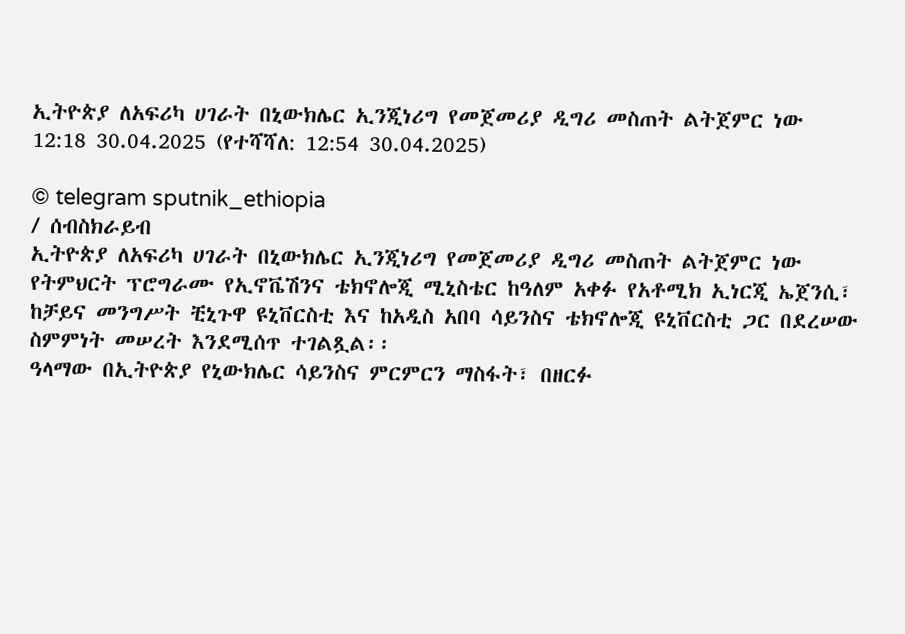ኢትዮጵያ ለአፍሪካ ሀገራት በኒውክሌር ኢንጂነሪግ የመጀመሪያ ዲግሪ መስጠት ልትጀምር ነው
12:18 30.04.2025 (የተሻሻለ: 12:54 30.04.2025)

© telegram sputnik_ethiopia
/ ሰብስክራይብ
ኢትዮጵያ ለአፍሪካ ሀገራት በኒውክሌር ኢንጂነሪግ የመጀመሪያ ዲግሪ መስጠት ልትጀምር ነው
የትምህርት ፕሮግራሙ የኢኖቬሽንና ቴክኖሎጂ ሚኒስቴር ከዓለም አቀፉ የአቶሚክ ኢነርጂ ኤጀንሲ፣ ከቻይና መንግሥት ቺኒጉዋ ዩኒቨርስቲ እና ከአዲስ አበባ ሳይንስና ቴክኖሎጂ ዩኒቨርስቲ ጋር በደረሠው ስምምነት መሠረት እንደሚሰጥ ተገልጿል፡፡
ዓላማው በኢትዮጵያ የኒውክሌር ሳይንስና ምርምርን ማስፋት፣ በዘርፉ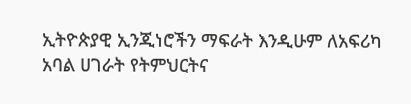ኢትዮጵያዊ ኢንጂነሮችን ማፍራት እንዲሁም ለአፍሪካ አባል ሀገራት የትምህርትና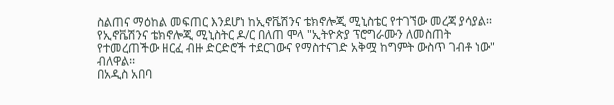ስልጠና ማዕከል መፍጠር እንደሆነ ከኢኖቬሽንና ቴክኖሎጂ ሚኒስቴር የተገኘው መረጃ ያሳያል፡፡
የኢኖቬሽንና ቴክኖሎጂ ሚኒስትር ዶ/ር በለጠ ሞላ "ኢትዮጵያ ፕሮግራሙን ለመስጠት የተመረጠችው ዘርፈ ብዙ ድርድሮች ተደርገውና የማስተናገድ አቅሟ ከግምት ውስጥ ገብቶ ነው" ብለዋል፡፡
በአዲስ አበባ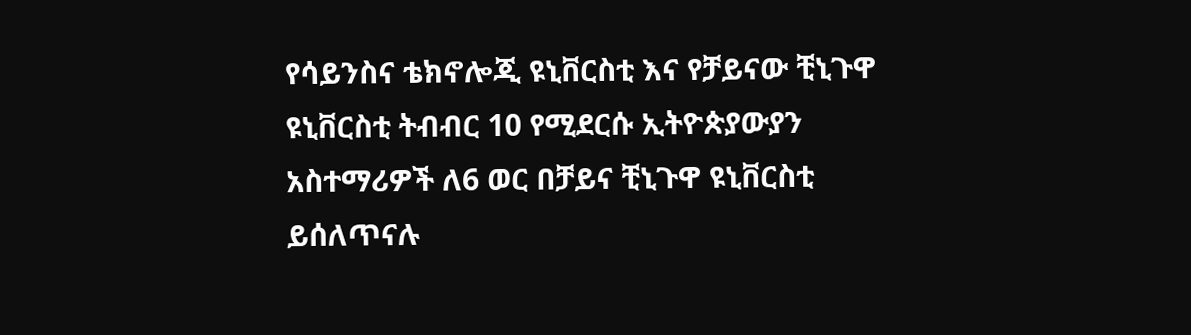የሳይንስና ቴክኖሎጂ ዩኒቨርስቲ እና የቻይናው ቺኒጉዋ ዩኒቨርስቲ ትብብር 10 የሚደርሱ ኢትዮጵያውያን አስተማሪዎች ለ6 ወር በቻይና ቺኒጉዋ ዩኒቨርስቲ ይሰለጥናሉ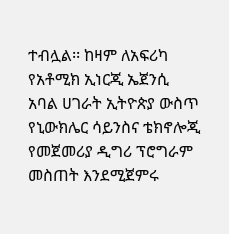ተብሏል፡፡ ከዛም ለአፍሪካ የአቶሚክ ኢነርጂ ኤጀንሲ አባል ሀገራት ኢትዮጵያ ውስጥ የኒውክሌር ሳይንስና ቴክኖሎጂ የመጀመሪያ ዲግሪ ፕሮግራም መስጠት እንደሚጀምሩ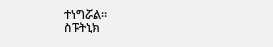ተነግሯል።
ስፑትኒክ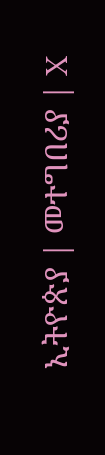ኢትዮጵያ | መተግበሪያ | X